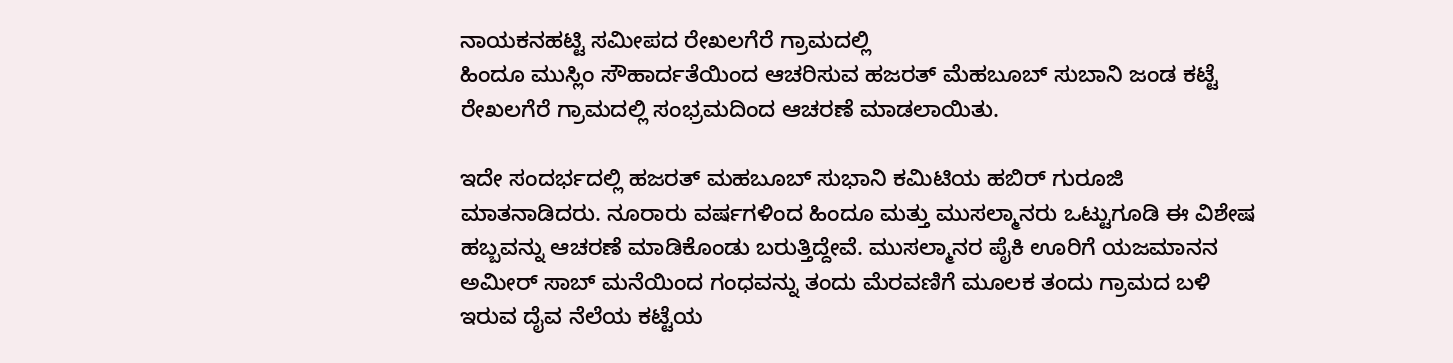ನಾಯಕನಹಟ್ಟಿ ಸಮೀಪದ ರೇಖಲಗೆರೆ ಗ್ರಾಮದಲ್ಲಿ
ಹಿಂದೂ ಮುಸ್ಲಿಂ ಸೌಹಾರ್ದತೆಯಿಂದ ಆಚರಿಸುವ ಹಜರತ್ ಮೆಹಬೂಬ್ ಸುಬಾನಿ ಜಂಡ ಕಟ್ಟೆ ರೇಖಲಗೆರೆ ಗ್ರಾಮದಲ್ಲಿ ಸಂಭ್ರಮದಿಂದ ಆಚರಣೆ ಮಾಡಲಾಯಿತು.

ಇದೇ ಸಂದರ್ಭದಲ್ಲಿ ಹಜರತ್ ಮಹಬೂಬ್ ಸುಭಾನಿ ಕಮಿಟಿಯ ಹಬಿರ್ ಗುರೂಜಿ ಮಾತನಾಡಿದರು. ನೂರಾರು ವರ್ಷಗಳಿಂದ ಹಿಂದೂ ಮತ್ತು ಮುಸಲ್ಮಾನರು ಒಟ್ಟುಗೂಡಿ ಈ ವಿಶೇಷ ಹಬ್ಬವನ್ನು ಆಚರಣೆ ಮಾಡಿಕೊಂಡು ಬರುತ್ತಿದ್ದೇವೆ. ಮುಸಲ್ಮಾನರ ಪೈಕಿ ಊರಿಗೆ ಯಜಮಾನನ ಅಮೀರ್ ಸಾಬ್ ಮನೆಯಿಂದ ಗಂಧವನ್ನು ತಂದು ಮೆರವಣಿಗೆ ಮೂಲಕ ತಂದು ಗ್ರಾಮದ ಬಳಿ ಇರುವ ದೈವ ನೆಲೆಯ ಕಟ್ಟೆಯ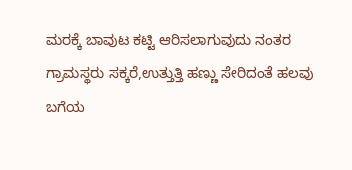ಮರಕ್ಕೆ ಬಾವುಟ ಕಟ್ಟಿ ಆರಿಸಲಾಗುವುದು ನಂತರ ಗ್ರಾಮಸ್ಥರು ಸಕ್ಕರೆ,ಉತ್ತುತ್ತಿ ಹಣ್ಣು ಸೇರಿದಂತೆ ಹಲವು ಬಗೆಯ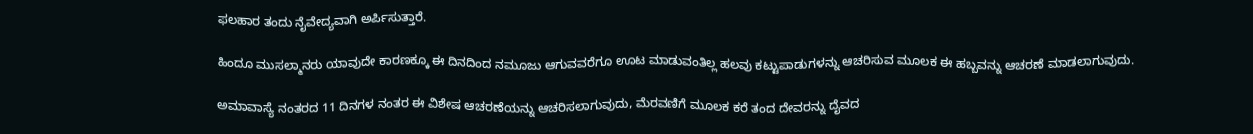ಫಲಹಾರ ತಂದು ನೈವೇದ್ಯವಾಗಿ ಅರ್ಪಿಸುತ್ತಾರೆ.

ಹಿಂದೂ ಮುಸಲ್ಮಾನರು ಯಾವುದೇ ಕಾರಣಕ್ಕೂ ಈ ದಿನದಿಂದ ನಮೂಜು ಆಗುವವರೆಗೂ ಊಟ ಮಾಡುವಂತಿಲ್ಲ ಹಲವು ಕಟ್ಟುಪಾಡುಗಳನ್ನು ಆಚರಿಸುವ ಮೂಲಕ ಈ ಹಬ್ಬವನ್ನು ಆಚರಣೆ ಮಾಡಲಾಗುವುದು.

ಅಮಾವಾಸ್ಯೆ ನಂತರದ 11 ದಿನಗಳ ನಂತರ ಈ ವಿಶೇಷ ಆಚರಣೆಯನ್ನು ಆಚರಿಸಲಾಗುವುದು, ಮೆರವಣಿಗೆ ಮೂಲಕ ಕರೆ ತಂದ ದೇವರನ್ನು ದೈವದ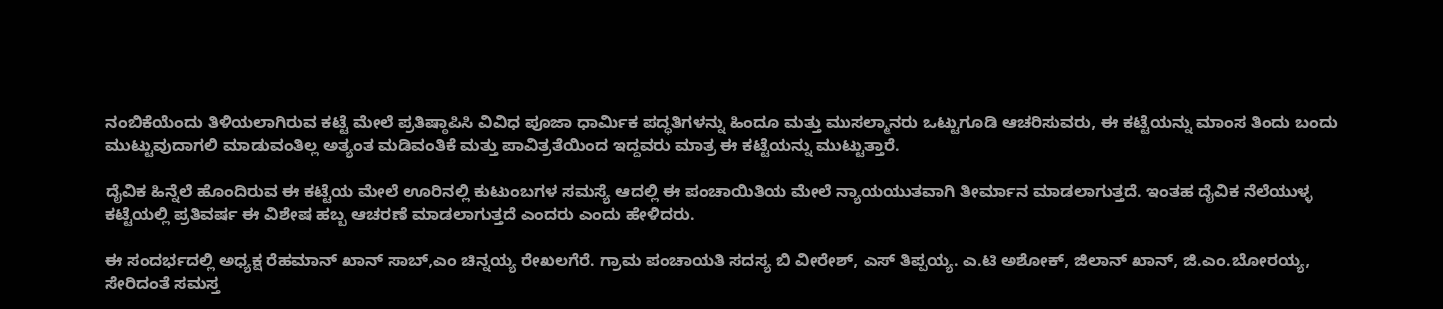ನಂಬಿಕೆಯೆಂದು ತಿಳಿಯಲಾಗಿರುವ ಕಟ್ಟೆ ಮೇಲೆ ಪ್ರತಿಷ್ಠಾಪಿಸಿ ವಿವಿಧ ಪೂಜಾ ಧಾರ್ಮಿಕ ಪದ್ಧತಿಗಳನ್ನು ಹಿಂದೂ ಮತ್ತು ಮುಸಲ್ಮಾನರು ಒಟ್ಟುಗೂಡಿ ಆಚರಿಸುವರು, ಈ ಕಟ್ಟೆಯನ್ನು ಮಾಂಸ ತಿಂದು ಬಂದು ಮುಟ್ಟುವುದಾಗಲಿ ಮಾಡುವಂತಿಲ್ಲ ಅತ್ಯಂತ ಮಡಿವಂತಿಕೆ ಮತ್ತು ಪಾವಿತ್ರತೆಯಿಂದ ಇದ್ದವರು ಮಾತ್ರ ಈ ಕಟ್ಟೆಯನ್ನು ಮುಟ್ಟುತ್ತಾರೆ.

ದೈವಿಕ ಹಿನ್ನೆಲೆ ಹೊಂದಿರುವ ಈ ಕಟ್ಟೆಯ ಮೇಲೆ ಊರಿನಲ್ಲಿ ಕುಟುಂಬಗಳ ಸಮಸ್ಯೆ ಆದಲ್ಲಿ ಈ ಪಂಚಾಯಿತಿಯ ಮೇಲೆ ನ್ಯಾಯಯುತವಾಗಿ ತೀರ್ಮಾನ ಮಾಡಲಾಗುತ್ತದೆ. ಇಂತಹ ದೈವಿಕ ನೆಲೆಯುಳ್ಳ ಕಟ್ಟೆಯಲ್ಲಿ ಪ್ರತಿವರ್ಷ ಈ ವಿಶೇಷ ಹಬ್ಬ ಆಚರಣೆ ಮಾಡಲಾಗುತ್ತದೆ ಎಂದರು ಎಂದು ಹೇಳಿದರು.

ಈ ಸಂದರ್ಭದಲ್ಲಿ ಅಧ್ಯಕ್ಷ ರೆಹಮಾನ್ ಖಾನ್ ಸಾಬ್,ಎಂ ಚಿನ್ನಯ್ಯ ರೇಖಲಗೆರೆ. ಗ್ರಾಮ ಪಂಚಾಯತಿ ಸದಸ್ಯ ಬಿ ವೀರೇಶ್, ಎಸ್ ತಿಪ್ಪಯ್ಯ. ಎ.ಟಿ ಅಶೋಕ್, ಜಿಲಾನ್ ಖಾನ್, ಜಿ.ಎಂ.ಬೋರಯ್ಯ, ಸೇರಿದಂತೆ ಸಮಸ್ತ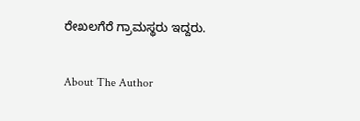ರೇಖಲಗೆರೆ ಗ್ರಾಮಸ್ಥರು ಇದ್ದರು.

About The Author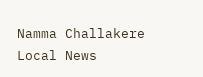Namma Challakere Local News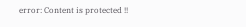error: Content is protected !!